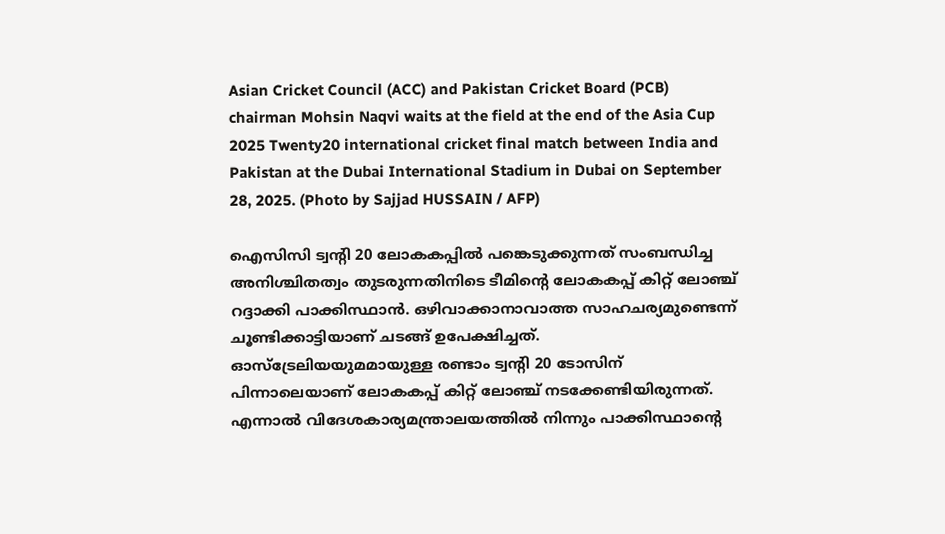Asian Cricket Council (ACC) and Pakistan Cricket Board (PCB) chairman Mohsin Naqvi waits at the field at the end of the Asia Cup 2025 Twenty20 international cricket final match between India and Pakistan at the Dubai International Stadium in Dubai on September 28, 2025. (Photo by Sajjad HUSSAIN / AFP)

ഐസിസി ട്വന്‍റി 20 ലോകകപ്പില്‍ പങ്കെടുക്കുന്നത് സംബന്ധിച്ച അനിശ്ചിതത്വം തുടരുന്നതിനിടെ ടീമിന്‍റെ ലോകകപ്പ് കിറ്റ് ലോഞ്ച് റദ്ദാക്കി പാക്കിസ്ഥാന്‍. ഒഴിവാക്കാനാവാത്ത സാഹചര്യമുണ്ടെന്ന് ചൂണ്ടിക്കാട്ടിയാണ് ചടങ്ങ് ഉപേക്ഷിച്ചത്. ഓസ്ട്രേലിയയുമമായുള്ള രണ്ടാം ട്വന്‍റി 20 ടോസിന് പിന്നാലെയാണ് ലോകകപ്പ് കിറ്റ് ലോഞ്ച് നടക്കേണ്ടിയിരുന്നത്. എന്നാല്‍ വിദേശകാര്യമന്ത്രാലയത്തില്‍ നിന്നും പാക്കിസ്ഥാന്‍റെ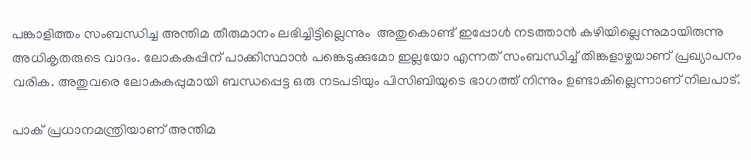പങ്കാളിത്തം സംബന്ധിച്ച അന്തിമ തീരുമാനം ലഭിച്ചിട്ടില്ലെന്നും  അതുകൊണ്ട് ഇപ്പോള്‍ നടത്താന്‍ കഴിയില്ലെന്നുമായിരുന്നു അധികൃതരുടെ വാദം. ലോകകപ്പിന് പാക്കിസ്ഥാന്‍ പങ്കെടുക്കുമോ ഇല്ലയോ എന്നത് സംബന്ധിച്ച് തിങ്കളാഴ്ചയാണ് പ്രഖ്യാപനം വരിക. അതുവരെ ലോകകപ്പുമായി ബന്ധപ്പെട്ട ഒരു നടപടിയും പിസിബിയുടെ ഭാഗത്ത് നിന്നും ഉണ്ടാകില്ലെന്നാണ് നിലപാട്.

പാക് പ്രധാനമന്ത്രിയാണ് അന്തിമ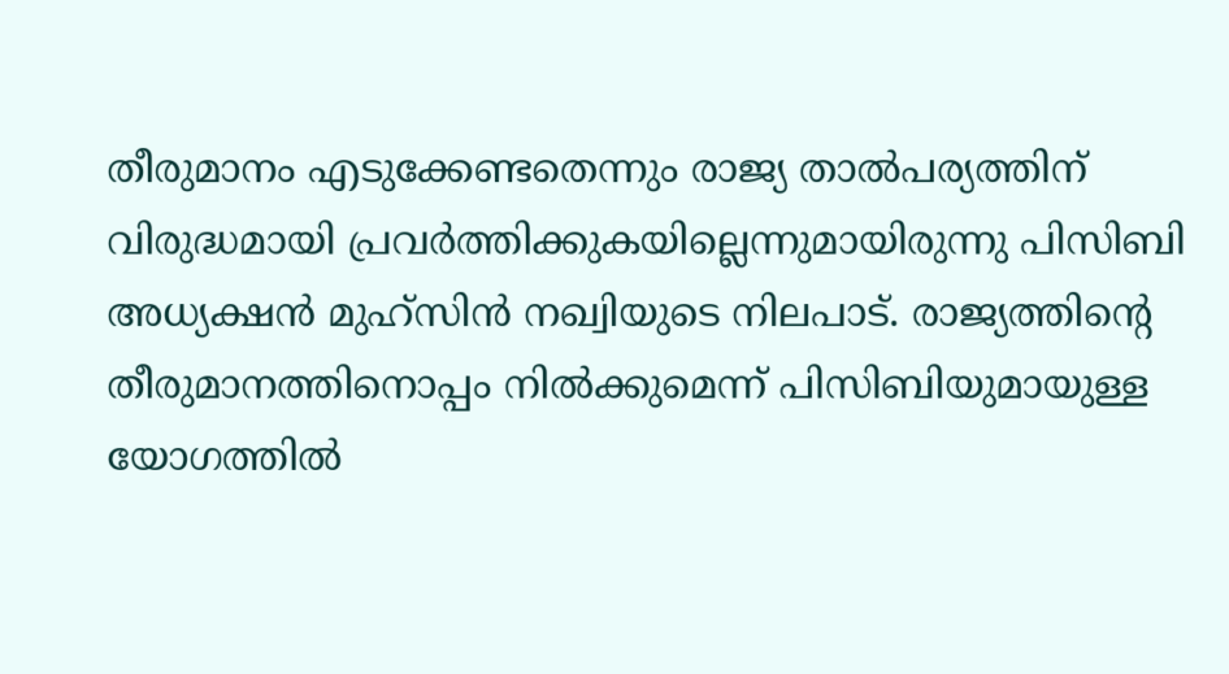തീരുമാനം എടുക്കേണ്ടതെന്നും രാജ്യ താല്‍പര്യത്തിന് വിരുദ്ധമായി പ്രവര്‍ത്തിക്കുകയില്ലെന്നുമായിരുന്നു പിസിബി അധ്യക്ഷന്‍ മുഹ്സിന്‍ നഖ്വിയുടെ നിലപാട്. രാജ്യത്തിന്‍റെ തീരുമാനത്തിനൊപ്പം നില്‍ക്കുമെന്ന് പിസിബിയുമായുള്ള യോഗത്തില്‍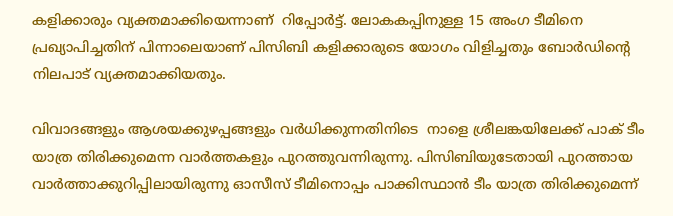കളിക്കാരും വ്യക്തമാക്കിയെന്നാണ്  റിപ്പോര്‍ട്ട്. ലോകകപ്പിനുള്ള 15 അംഗ ടീമിനെ  പ്രഖ്യാപിച്ചതിന് പിന്നാലെയാണ് പിസിബി കളിക്കാരുടെ യോഗം വിളിച്ചതും ബോര്‍ഡിന്‍റെ നിലപാട് വ്യക്തമാക്കിയതും.

വിവാദങ്ങളും ആശയക്കുഴപ്പങ്ങളും വര്‍ധിക്കുന്നതിനിടെ  നാളെ ശ്രീലങ്കയിലേക്ക് പാക് ടീം യാത്ര തിരിക്കുമെന്ന വാര്‍ത്തകളും പുറത്തുവന്നിരുന്നു. പിസിബിയുടേതായി പുറത്തായ വാര്‍ത്താക്കുറിപ്പിലായിരുന്നു ഓസീസ് ടീമിനൊപ്പം പാക്കിസ്ഥാന്‍ ടീം യാത്ര തിരിക്കുമെന്ന്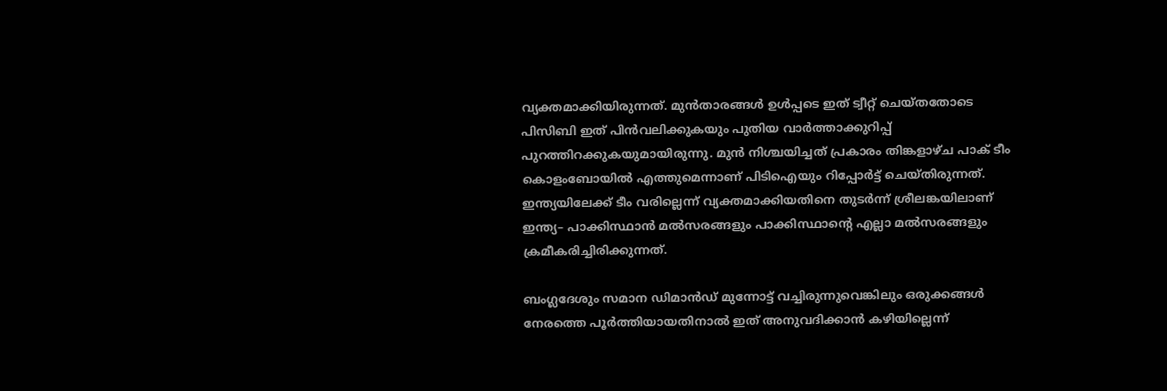വ്യക്തമാക്കിയിരുന്നത്. മുന്‍താരങ്ങള്‍ ഉള്‍പ്പടെ ഇത് ട്വീറ്റ് ചെയ്തതോടെ പിസിബി ഇത് പിന്‍വലിക്കുകയും പുതിയ വാര്‍ത്താക്കുറിപ്പ് പുറത്തിറക്കുകയുമായിരുന്നു. മുന്‍ നിശ്ചയിച്ചത് പ്രകാരം തിങ്കളാഴ്ച പാക് ടീം കൊളംബോയില്‍ എത്തുമെന്നാണ് പിടിഐയും റിപ്പോര്‍ട്ട് ചെയ്തിരുന്നത്. ഇന്ത്യയിലേക്ക് ടീം വരില്ലെന്ന് വ്യക്തമാക്കിയതിനെ തുടര്‍ന്ന് ശ്രീലങ്കയിലാണ് ഇന്ത്യ– പാക്കിസ്ഥാന്‍ മല്‍സരങ്ങളും പാക്കിസ്ഥാന്‍റെ എല്ലാ മല്‍സരങ്ങളും ക്രമീകരിച്ചിരിക്കുന്നത്.

ബംഗ്ലദേശും സമാന ഡിമാന്‍ഡ് മുന്നോട്ട് വച്ചിരുന്നുവെങ്കിലും ഒരുക്കങ്ങള്‍ നേരത്തെ പൂര്‍ത്തിയായതിനാല്‍ ഇത് അനുവദിക്കാന്‍ കഴിയില്ലെന്ന്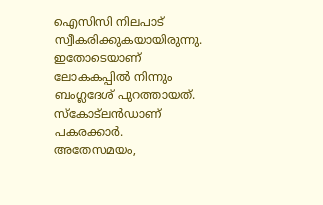ഐസിസി നിലപാട് സ്വീകരിക്കുകയായിരുന്നു. ഇതോടെയാണ് ലോകകപ്പില്‍ നിന്നും ബംഗ്ലദേശ് പുറത്തായത്. സ്കോട്ലന്‍ഡാണ് പകരക്കാര്‍. അതേസമയം,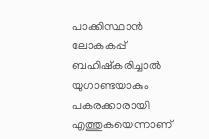പാക്കിസ്ഥാന്‍ ലോകകപ്പ് ബഹിഷ്കരിച്ചാല്‍ യുഗാണ്ടയാകും പകരക്കാരായി എത്തുകയെന്നാണ്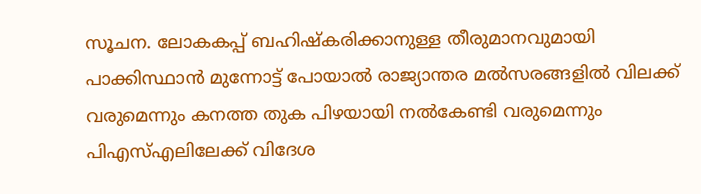സൂചന. ലോകകപ്പ് ബഹിഷ്കരിക്കാനുള്ള തീരുമാനവുമായി പാക്കിസ്ഥാന്‍ മുന്നോട്ട് പോയാല്‍ രാജ്യാന്തര മല്‍സരങ്ങളില്‍ വിലക്ക് വരുമെന്നും കനത്ത തുക പിഴയായി നല്‍കേണ്ടി വരുമെന്നും പിഎസ്എലിലേക്ക് വിദേശ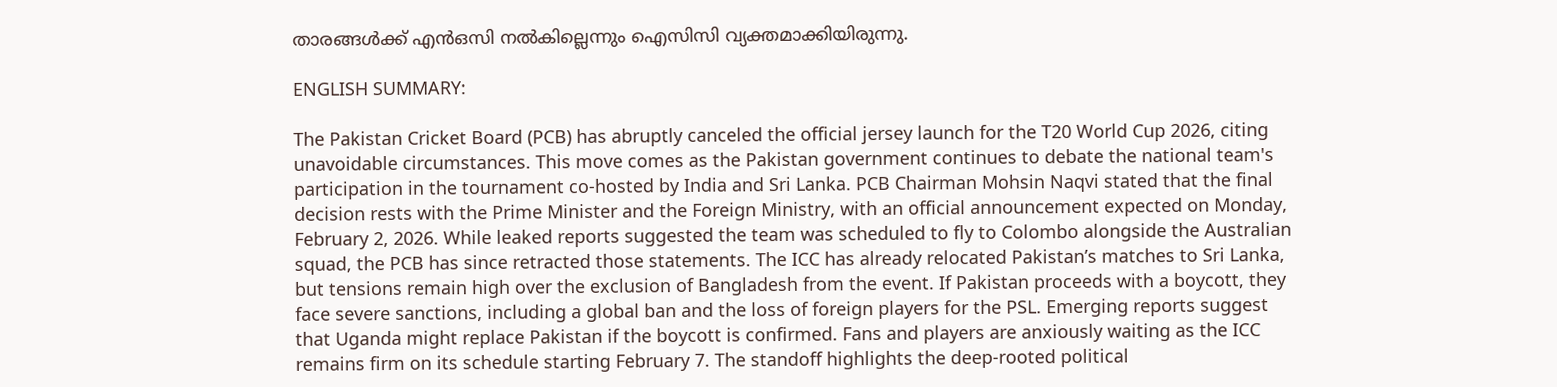താരങ്ങള്‍ക്ക് എന്‍ഒസി നല്‍കില്ലെന്നും ഐസിസി വ്യക്തമാക്കിയിരുന്നു.

ENGLISH SUMMARY:

The Pakistan Cricket Board (PCB) has abruptly canceled the official jersey launch for the T20 World Cup 2026, citing unavoidable circumstances. This move comes as the Pakistan government continues to debate the national team's participation in the tournament co-hosted by India and Sri Lanka. PCB Chairman Mohsin Naqvi stated that the final decision rests with the Prime Minister and the Foreign Ministry, with an official announcement expected on Monday, February 2, 2026. While leaked reports suggested the team was scheduled to fly to Colombo alongside the Australian squad, the PCB has since retracted those statements. The ICC has already relocated Pakistan’s matches to Sri Lanka, but tensions remain high over the exclusion of Bangladesh from the event. If Pakistan proceeds with a boycott, they face severe sanctions, including a global ban and the loss of foreign players for the PSL. Emerging reports suggest that Uganda might replace Pakistan if the boycott is confirmed. Fans and players are anxiously waiting as the ICC remains firm on its schedule starting February 7. The standoff highlights the deep-rooted political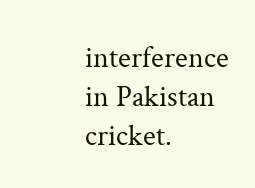interference in Pakistan cricket.